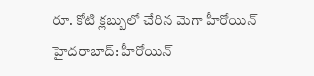రూ. కోటి క్లబ్బులో చేరిన మెగా హీరోయిన్
హైదరాబాద్: హీరోయిన్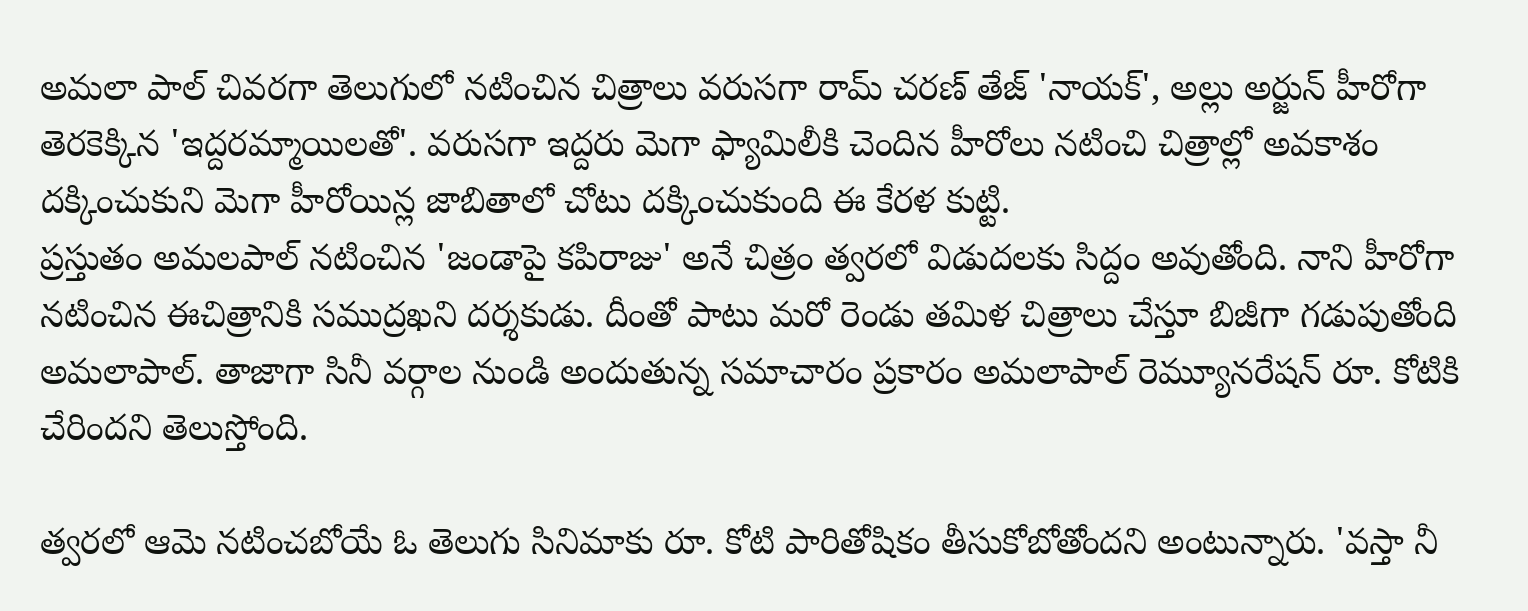అమలా పాల్ చివరగా తెలుగులో నటించిన చిత్రాలు వరుసగా రామ్ చరణ్ తేజ్ 'నాయక్', అల్లు అర్జున్ హీరోగా తెరకెక్కిన 'ఇద్దరమ్మాయిలతో'. వరుసగా ఇద్దరు మెగా ఫ్యామిలీకి చెందిన హీరోలు నటించి చిత్రాల్లో అవకాశం దక్కించుకుని మెగా హీరోయిన్ల జాబితాలో చోటు దక్కించుకుంది ఈ కేరళ కుట్టి.
ప్రస్తుతం అమలపాల్ నటించిన 'జండాపై కపిరాజు' అనే చిత్రం త్వరలో విడుదలకు సిద్దం అవుతోంది. నాని హీరోగా నటించిన ఈచిత్రానికి సముద్రఖని దర్శకుడు. దీంతో పాటు మరో రెండు తమిళ చిత్రాలు చేస్తూ బిజీగా గడుపుతోంది అమలాపాల్. తాజాగా సినీ వర్గాల నుండి అందుతున్న సమాచారం ప్రకారం అమలాపాల్ రెమ్యూనరేషన్ రూ. కోటికి చేరిందని తెలుస్తోంది.

త్వరలో ఆమె నటించబోయే ఓ తెలుగు సినిమాకు రూ. కోటి పారితోషికం తీసుకోబోతోందని అంటున్నారు. 'వస్తా నీ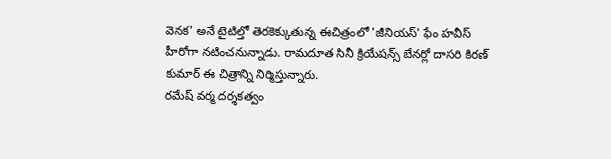వెనక' అనే టైటిల్తో తెరకెక్కుతున్న ఈచిత్రంలో 'జీనియస్' ఫేం హవీస్ హీరోగా నటించనున్నాడు. రామదూత సినీ క్రియేషన్స్ బేనర్లో దాసరి కిరణ్ కుమార్ ఈ చిత్రాన్ని నిర్మిస్తున్నారు.
రమేష్ వర్మ దర్శకత్వం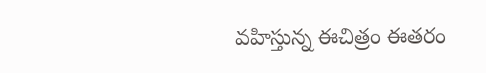వహిస్తున్న ఈచిత్రం ఈతరం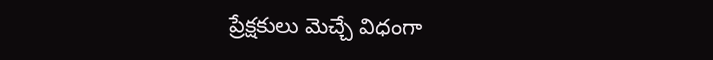ప్రేక్షకులు మెచ్చే విధంగా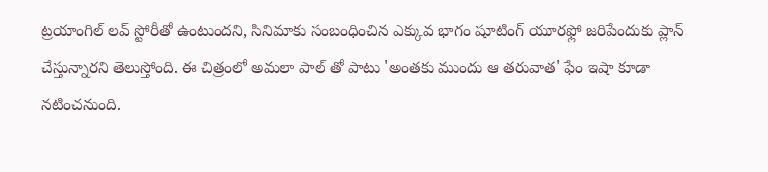ట్రయాంగిల్ లవ్ స్టోరీతో ఉంటుందని, సినిమాకు సంబంధించిన ఎక్కువ భాగం షూటింగ్ యూరఫ్లో జరిపేందుకు ప్లాన్ చేస్తున్నారని తెలుస్తోంది. ఈ చిత్రంలో అమలా పాల్ తో పాటు 'అంతకు ముందు ఆ తరువాత' ఫేం ఇషా కూడా నటించనుంది.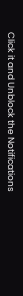Click it and Unblock the Notifications